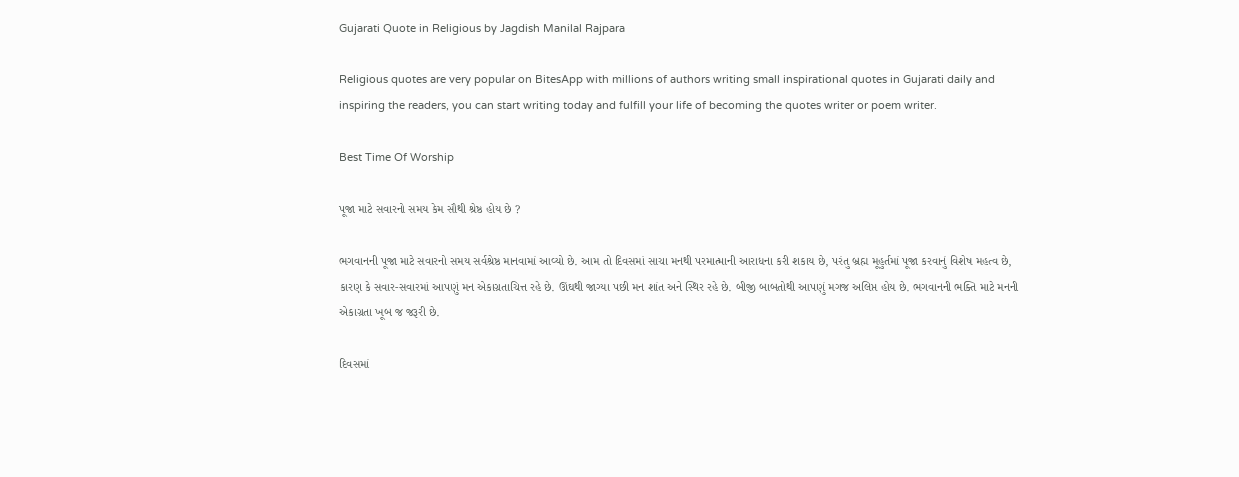Gujarati Quote in Religious by Jagdish Manilal Rajpara

Religious quotes are very popular on BitesApp with millions of authors writing small inspirational quotes in Gujarati daily and inspiring the readers, you can start writing today and fulfill your life of becoming the quotes writer or poem writer.

Best Time Of Worship

પૂજા માટે સવારનો સમય કેમ સૌથી શ્રેષ્ઠ હોય છે ?

ભગવાનની પૂજા માટે સવારનો સમય સર્વશ્રેષ્ઠ માનવામાં આવ્યો છે. આમ તો દિવસમાં સાચા મનથી પરમાત્માની આરાધના કરી શકાય છે, પરંતુ બ્રહ્મ મૂહુર્તમાં પૂજા કરવાનું વિશેષ મહત્વ છે, કારણ કે સવાર-સવારમાં આપણું મન એકાગ્રતાચિત્ત રહે છે. ઊંઘથી જાગ્યા પછી મન શાંત અને સ્થિર રહે છે. બીજી બાબતોથી આપણું મગજ અલિપ્ત હોય છે. ભગવાનની ભક્તિ માટે મનની એકાગ્રતા ખૂબ જ જરૂરી છે.

દિવસમાં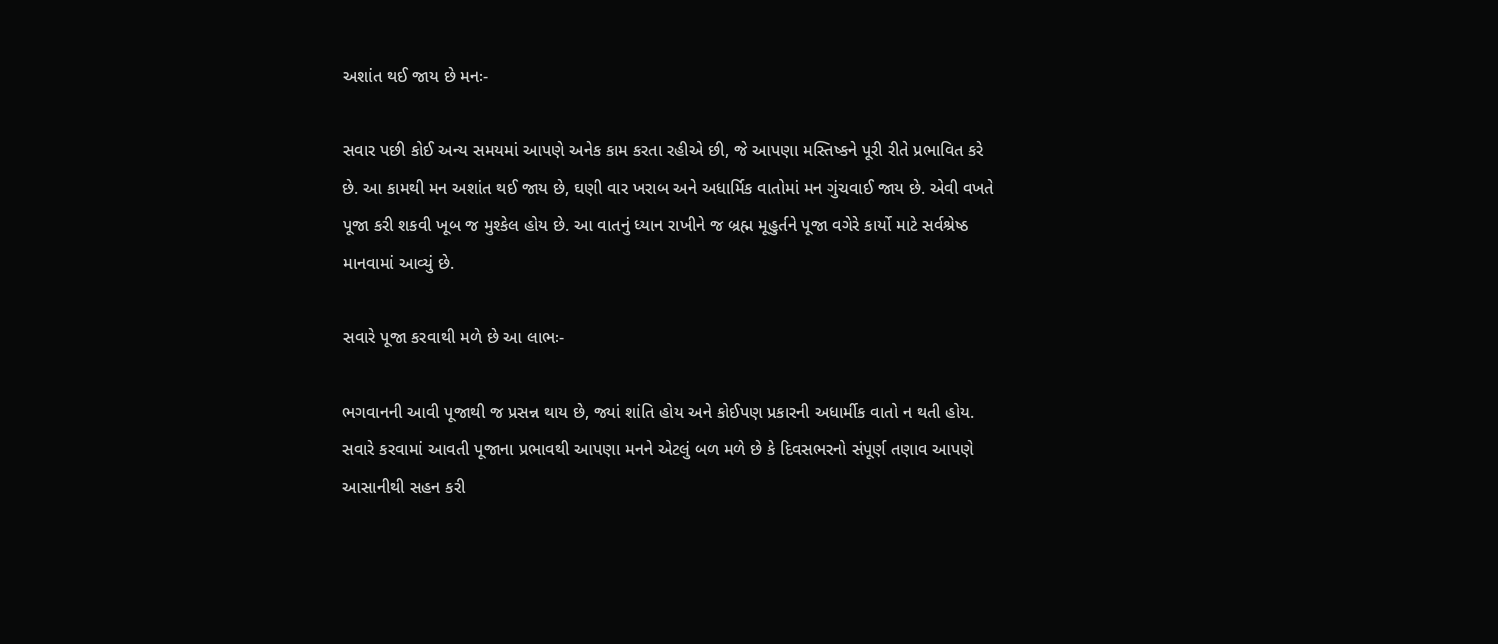અશાંત થઈ જાય છે મનઃ-

સવાર પછી કોઈ અન્ય સમયમાં આપણે અનેક કામ કરતા રહીએ છી, જે આપણા મસ્તિષ્કને પૂરી રીતે પ્રભાવિત કરે છે. આ કામથી મન અશાંત થઈ જાય છે, ઘણી વાર ખરાબ અને અધાર્મિક વાતોમાં મન ગુંચવાઈ જાય છે. એવી વખતે પૂજા કરી શકવી ખૂબ જ મુશ્કેલ હોય છે. આ વાતનું ધ્યાન રાખીને જ બ્રહ્મ મૂહુર્તને પૂજા વગેરે કાર્યો માટે સર્વશ્રેષ્ઠ માનવામાં આવ્યું છે.

સવારે પૂજા કરવાથી મળે છે આ લાભઃ-

ભગવાનની આવી પૂજાથી જ પ્રસન્ન થાય છે, જ્યાં શાંતિ હોય અને કોઈપણ પ્રકારની અધાર્મીક વાતો ન થતી હોય. સવારે કરવામાં આવતી પૂજાના પ્રભાવથી આપણા મનને એટલું બળ મળે છે કે દિવસભરનો સંપૂર્ણ તણાવ આપણે આસાનીથી સહન કરી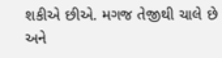શકીએ છીએ. મગજ તેજીથી ચાલે છે અને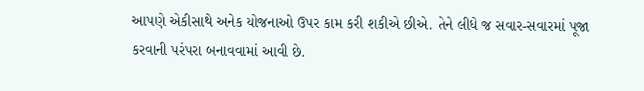આપણે એકીસાથે અનેક યોજનાઓ ઉપર કામ કરી શકીએ છીએ. તેને લીધે જ સવાર-સવારમાં પૂજા કરવાની પરંપરા બનાવવામાં આવી છે.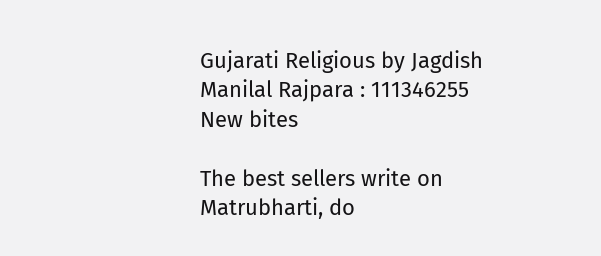Gujarati Religious by Jagdish Manilal Rajpara : 111346255
New bites

The best sellers write on Matrubharti, do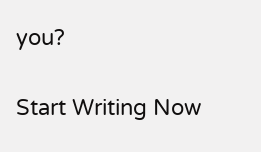you?

Start Writing Now